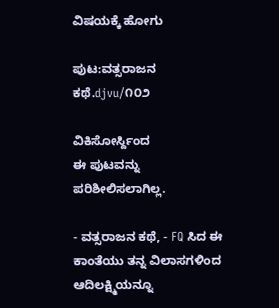ವಿಷಯಕ್ಕೆ ಹೋಗು

ಪುಟ:ವತ್ಸರಾಜನ ಕಥೆ.djvu/೧೦೨

ವಿಕಿಸೋರ್ಸ್ದಿಂದ
ಈ ಪುಟವನ್ನು ಪರಿಶೀಲಿಸಲಾಗಿಲ್ಲ.

- ವತ್ಸರಾಜನ ಕಥೆ, - FQ ಸಿದ ಈ ಕಾಂತೆಯು ತನ್ನ ವಿಲಾಸಗಳಿಂದ ಆದಿಲಕ್ಷ್ಮಿಯನ್ನೂ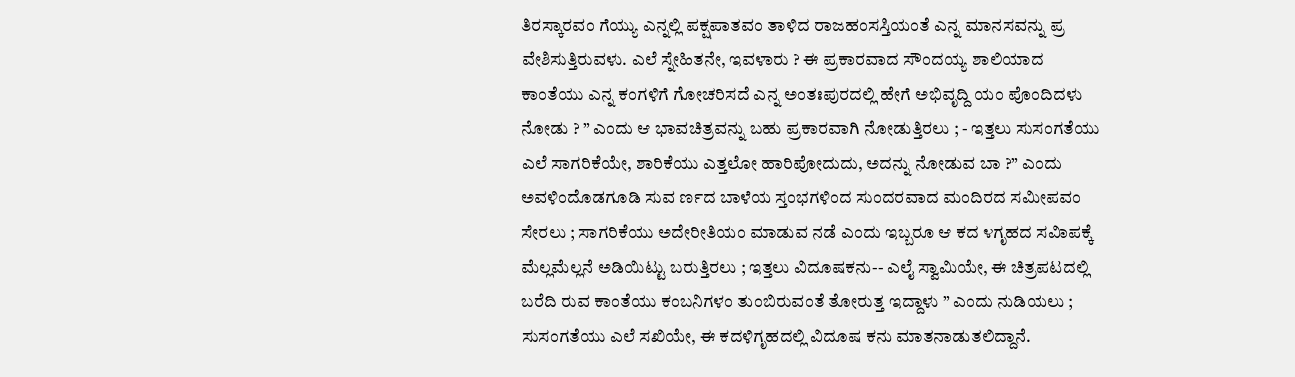ತಿರಸ್ಕಾರವಂ ಗೆಯ್ಯು ಎನ್ನಲ್ಲಿ ಪಕ್ಷಪಾತವಂ ತಾಳಿದ ರಾಜಹಂಸಸ್ತಿಯಂತೆ ಎನ್ನ ಮಾನಸವನ್ನು ಪ್ರ ವೇಶಿಸುತ್ತಿರುವಳು. ಎಲೆ ಸ್ನೇಹಿತನೇ, ಇವಳಾರು ? ಈ ಪ್ರಕಾರವಾದ ಸೌಂದಯ್ಯ ಶಾಲಿಯಾದ ಕಾಂತೆಯು ಎನ್ನ ಕಂಗಳಿಗೆ ಗೋಚರಿಸದೆ ಎನ್ನ ಅಂತಃಪುರದಲ್ಲಿ ಹೇಗೆ ಅಭಿವೃದ್ದಿ ಯಂ ಪೊಂದಿದಳು ನೋಡು ? ” ಎಂದು ಆ ಭಾವಚಿತ್ರವನ್ನು ಬಹು ಪ್ರಕಾರವಾಗಿ ನೋಡುತ್ತಿರಲು ; - ಇತ್ತಲು ಸುಸಂಗತೆಯು ಎಲೆ ಸಾಗರಿಕೆಯೇ, ಶಾರಿಕೆಯು ಎತ್ತಲೋ ಹಾರಿಪೋದುದು, ಅದನ್ನು ನೋಡುವ ಬಾ ?” ಎಂದು ಅವಳಿಂದೊಡಗೂಡಿ ಸುವ ರ್ಣದ ಬಾಳೆಯ ಸ್ತಂಭಗಳಿಂದ ಸುಂದರವಾದ ಮಂದಿರದ ಸಮೀಪವಂ ಸೇರಲು ; ಸಾಗರಿಕೆಯು ಅದೇರೀತಿಯಂ ಮಾಡುವ ನಡೆ ಎಂದು ಇಬ್ಬರೂ ಆ ಕದ ೪ಗೃಹದ ಸವಿಾಪಕ್ಕೆ ಮೆಲ್ಲಮೆಲ್ಲನೆ ಅಡಿಯಿಟ್ಟು ಬರುತ್ತಿರಲು ; ಇತ್ತಲು ವಿದೂಷಕನು-- ಎಲೈ ಸ್ವಾಮಿಯೇ, ಈ ಚಿತ್ರಪಟದಲ್ಲಿ ಬರೆದಿ ರುವ ಕಾಂತೆಯು ಕಂಬನಿಗಳಂ ತುಂಬಿರುವಂತೆ ತೋರುತ್ತ ಇದ್ದಾಳು ” ಎಂದು ನುಡಿಯಲು ; ಸುಸಂಗತೆಯು ಎಲೆ ಸಖಿಯೇ, ಈ ಕದಳಿಗೃಹದಲ್ಲಿ ವಿದೂಷ ಕನು ಮಾತನಾಡುತಲಿದ್ದಾನೆ.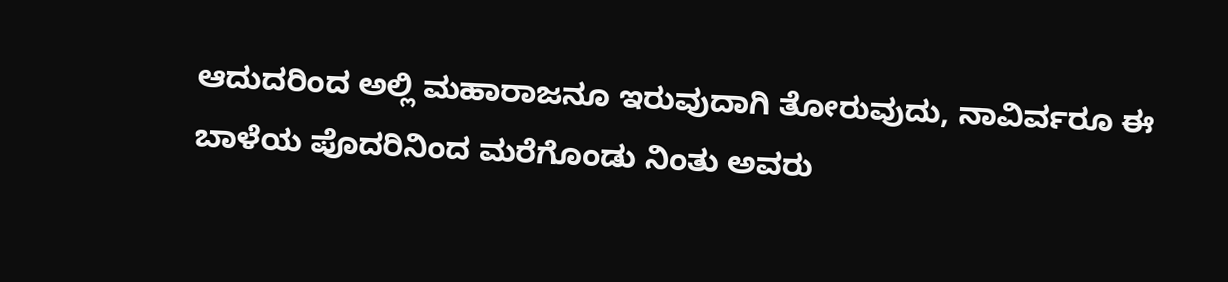ಆದುದರಿಂದ ಅಲ್ಲಿ ಮಹಾರಾಜನೂ ಇರುವುದಾಗಿ ತೋರುವುದು, ನಾವಿರ್ವರೂ ಈ ಬಾಳೆಯ ಪೊದರಿನಿಂದ ಮರೆಗೊಂಡು ನಿಂತು ಅವರು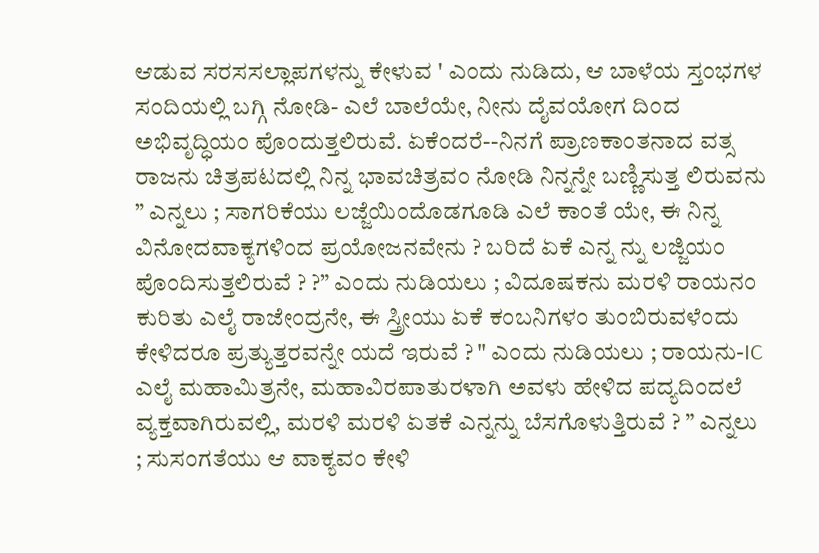ಆಡುವ ಸರಸಸಲ್ಲಾಪಗಳನ್ನು ಕೇಳುವ ' ಎಂದು ನುಡಿದು, ಆ ಬಾಳೆಯ ಸ್ತಂಭಗಳ ಸಂದಿಯಲ್ಲಿ ಬಗ್ಗಿ ನೋಡಿ- ಎಲೆ ಬಾಲೆಯೇ, ನೀನು ದೈವಯೋಗ ದಿಂದ ಅಭಿವೃದ್ಧಿಯಂ ಪೊಂದುತ್ತಲಿರುವೆ. ಏಕೆಂದರೆ--ನಿನಗೆ ಪ್ರಾಣಕಾಂತನಾದ ವತ್ಸ ರಾಜನು ಚಿತ್ರಪಟದಲ್ಲಿ ನಿನ್ನ ಭಾವಚಿತ್ರವಂ ನೋಡಿ ನಿನ್ನನ್ನೇ ಬಣ್ಣಿಸುತ್ತ ಲಿರುವನು ” ಎನ್ನಲು ; ಸಾಗರಿಕೆಯು ಲಜ್ಜೆಯಿಂದೊಡಗೂಡಿ ಎಲೆ ಕಾಂತೆ ಯೇ, ಈ ನಿನ್ನ ವಿನೋದವಾಕ್ಯಗಳಿಂದ ಪ್ರಯೋಜನವೇನು ? ಬರಿದೆ ಏಕೆ ಎನ್ನ ನ್ನು ಲಜ್ಜಿಯಂ ಪೊಂದಿಸುತ್ತಲಿರುವೆ ? ?” ಎಂದು ನುಡಿಯಲು ; ವಿದೂಷಕನು ಮರಳಿ ರಾಯನಂ ಕುರಿತು ಎಲೈ ರಾಜೇಂದ್ರನೇ, ಈ ಸ್ತ್ರೀಯು ಏಕೆ ಕಂಬನಿಗಳಂ ತುಂಬಿರುವಳೆಂದು ಕೇಳಿದರೂ ಪ್ರತ್ಯುತ್ತರವನ್ನೇ ಯದೆ ಇರುವೆ ? " ಎಂದು ನುಡಿಯಲು ; ರಾಯನು-IC ಎಲೈ ಮಹಾಮಿತ್ರನೇ, ಮಹಾವಿರಪಾತುರಳಾಗಿ ಅವಳು ಹೇಳಿದ ಪದ್ಯದಿಂದಲೆ ವ್ಯಕ್ತವಾಗಿರುವಲ್ಲಿ, ಮರಳಿ ಮರಳಿ ಏತಕೆ ಎನ್ನನ್ನು ಬೆಸಗೊಳುತ್ತಿರುವೆ ? ” ಎನ್ನಲು ; ಸುಸಂಗತೆಯು ಆ ವಾಕ್ಯವಂ ಕೇಳಿ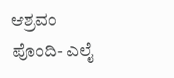ಆಶ್ರವಂ ಪೊಂದಿ- ಎಲೈ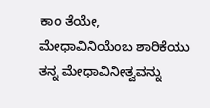ಕಾಂ ತೆಯೇ, ಮೇಧಾವಿನಿಯೆಂಬ ಶಾರಿಕೆಯು ತನ್ನ ಮೇಧಾವಿನೀತ್ವವನ್ನು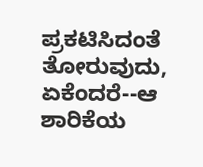ಪ್ರಕಟಿಸಿದಂತೆ ತೋರುವುದು, ಏಕೆಂದರೆ--ಆ ಶಾರಿಕೆಯ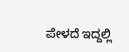ಪೇಳದೆ ಇದ್ದಲ್ಲಿ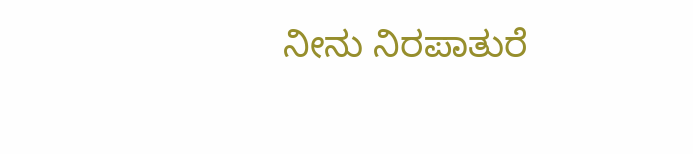ನೀನು ನಿರಪಾತುರೆ